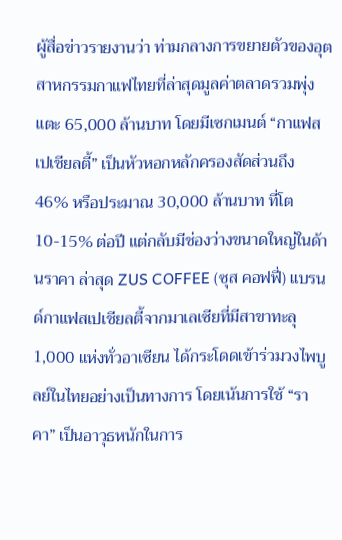ผู้สื่อข่าวรายงานว่า ท่ามกลางการขยายตัวของอุตสาหกรรมกาแฟไทยที่ล่าสุดมูลค่าตลาดรวมพุ่งแตะ 65,000 ล้านบาท โดยมีเซกเมนต์ “กาแฟสเปเชียลตี้” เป็นหัวหอกหลักครองสัดส่วนถึง 46% หรือประมาณ 30,000 ล้านบาท ที่โต 10-15% ต่อปี แต่กลับมีช่องว่างขนาดใหญ่ในด้านราคา ล่าสุด ZUS COFFEE (ซุส คอฟฟี่) แบรนด์กาแฟสเปเชียลตี้จากมาเลเซียที่มีสาขาทะลุ 1,000 แห่งทั่วอาเซียน ได้กระโดดเข้าร่วมวงไพบูลย์ในไทยอย่างเป็นทางการ โดยเน้นการใช้ “ราคา” เป็นอาวุธหนักในการ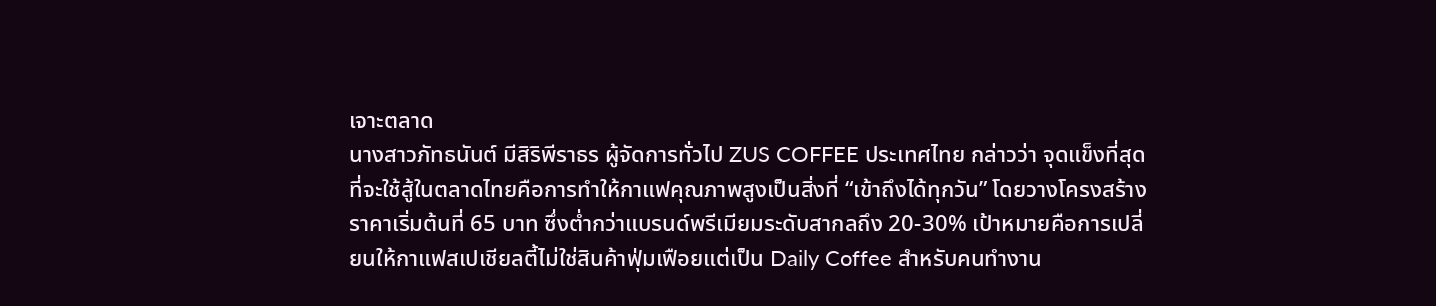เจาะตลาด
นางสาวภัทธนันต์ มีสิริพีราธร ผู้จัดการทั่วไป ZUS COFFEE ประเทศไทย กล่าวว่า จุดแข็งที่สุดที่จะใช้สู้ในตลาดไทยคือการทำให้กาแฟคุณภาพสูงเป็นสิ่งที่ “เข้าถึงได้ทุกวัน” โดยวางโครงสร้างราคาเริ่มต้นที่ 65 บาท ซึ่งต่ำกว่าแบรนด์พรีเมียมระดับสากลถึง 20-30% เป้าหมายคือการเปลี่ยนให้กาแฟสเปเชียลตี้ไม่ใช่สินค้าฟุ่มเฟือยแต่เป็น Daily Coffee สำหรับคนทำงาน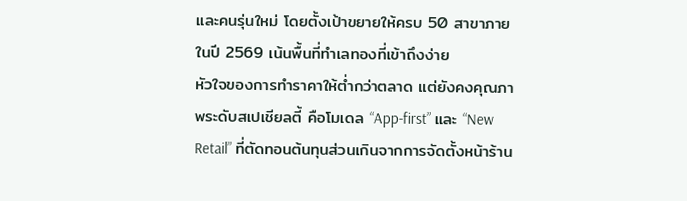และคนรุ่นใหม่ โดยตั้งเป้าขยายให้ครบ 50 สาขาภายในปี 2569 เน้นพื้นที่ทำเลทองที่เข้าถึงง่าย
หัวใจของการทำราคาให้ต่ำกว่าตลาด แต่ยังคงคุณภาพระดับสเปเชียลตี้ คือโมเดล “App-first” และ “New Retail” ที่ตัดทอนต้นทุนส่วนเกินจากการจัดตั้งหน้าร้าน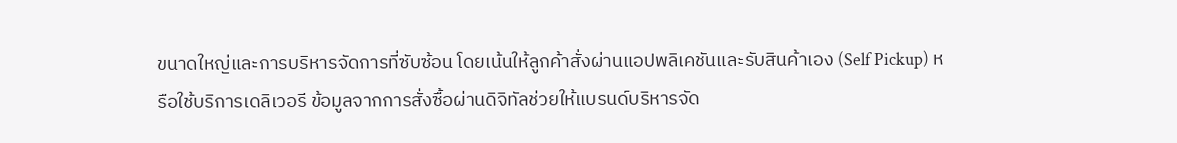ขนาดใหญ่และการบริหารจัดการที่ซับซ้อน โดยเน้นให้ลูกค้าสั่งผ่านแอปพลิเคชันและรับสินค้าเอง (Self Pickup) หรือใช้บริการเดลิเวอรี ข้อมูลจากการสั่งซื้อผ่านดิจิทัลช่วยให้แบรนด์บริหารจัด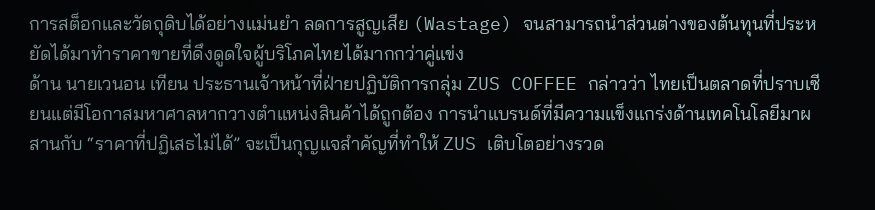การสต็อกและวัตถุดิบได้อย่างแม่นยำ ลดการสูญเสีย (Wastage) จนสามารถนำส่วนต่างของต้นทุนที่ประหยัดได้มาทำราคาขายที่ดึงดูดใจผู้บริโภคไทยได้มากกว่าคู่แข่ง
ด้าน นายเวนอน เทียน ประธานเจ้าหน้าที่ฝ่ายปฏิบัติการกลุ่ม ZUS COFFEE กล่าวว่า ไทยเป็นตลาดที่ปราบเซียนแต่มีโอกาสมหาศาลหากวางตำแหน่งสินค้าได้ถูกต้อง การนำแบรนด์ที่มีความแข็งแกร่งด้านเทคโนโลยีมาผสานกับ “ราคาที่ปฏิเสธไม่ได้” จะเป็นกุญแจสำคัญที่ทำให้ ZUS เติบโตอย่างรวด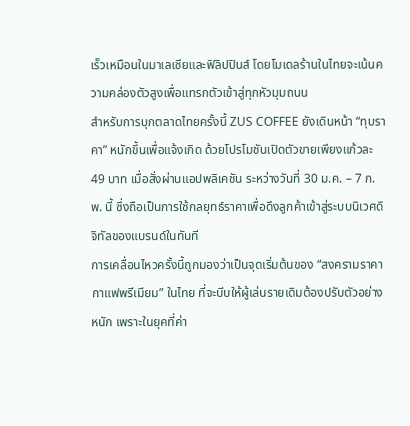เร็วเหมือนในมาเลเซียและฟิลิปปินส์ โดยโมเดลร้านในไทยจะเน้นความคล่องตัวสูงเพื่อแทรกตัวเข้าสู่ทุกหัวมุมถนน
สำหรับการบุกตลาดไทยครั้งนี้ ZUS COFFEE ยังเดินหน้า “ทุบราคา” หนักขึ้นเพื่อแจ้งเกิด ด้วยโปรโมชันเปิดตัวขายเพียงแก้วละ 49 บาท เมื่อสั่งผ่านแอปพลิเคชัน ระหว่างวันที่ 30 ม.ค. – 7 ก.พ. นี้ ซึ่งถือเป็นการใช้กลยุทธ์ราคาเพื่อดึงลูกค้าเข้าสู่ระบบนิเวศดิจิทัลของแบรนด์ในทันที
การเคลื่อนไหวครั้งนี้ถูกมองว่าเป็นจุดเริ่มต้นของ “สงครามราคากาแฟพรีเมียม” ในไทย ที่จะบีบให้ผู้เล่นรายเดิมต้องปรับตัวอย่างหนัก เพราะในยุคที่ค่า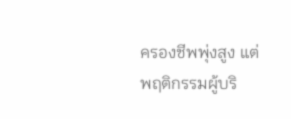ครองชีพพุ่งสูง แต่พฤติกรรมผู้บริ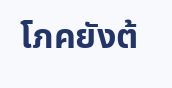โภคยังต้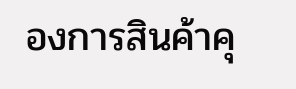องการสินค้าคุ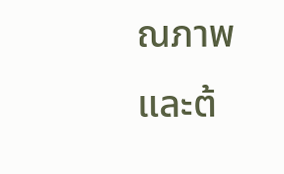ณภาพ และต้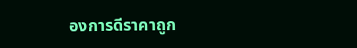องการดีราคาถูก